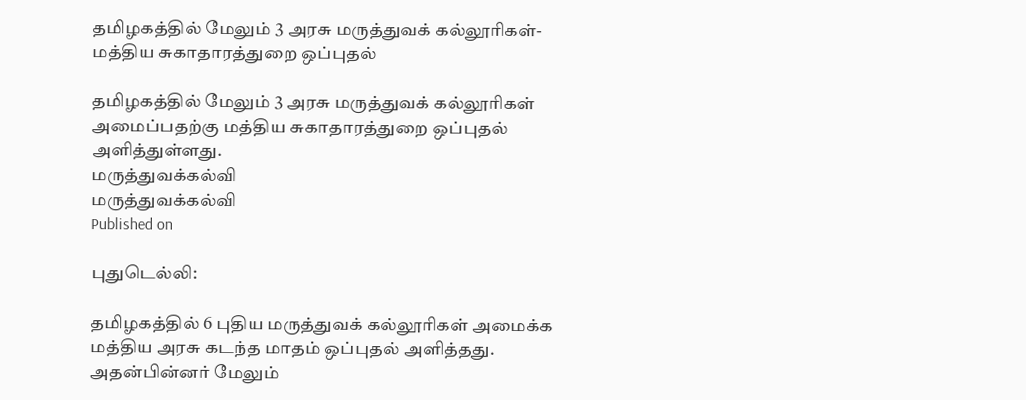தமிழகத்தில் மேலும் 3 அரசு மருத்துவக் கல்லூரிகள்- மத்திய சுகாதாரத்துறை ஒப்புதல்

தமிழகத்தில் மேலும் 3 அரசு மருத்துவக் கல்லூரிகள் அமைப்பதற்கு மத்திய சுகாதாரத்துறை ஒப்புதல் அளித்துள்ளது.
மருத்துவக்கல்வி
மருத்துவக்கல்வி
Published on

புதுடெல்லி:

தமிழகத்தில் 6 புதிய மருத்துவக் கல்லூரிகள் அமைக்க மத்திய அரசு கடந்த மாதம் ஒப்புதல் அளித்தது. அதன்பின்னர் மேலும்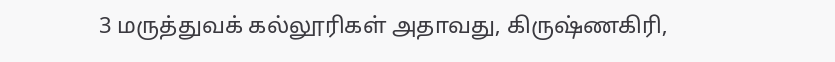3 மருத்துவக் கல்லூரிகள் அதாவது, கிருஷ்ணகிரி,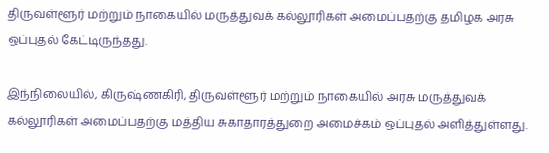திருவள்ளூர் மற்றும் நாகையில் மருத்துவக் கல்லூரிகள் அமைப்பதற்கு தமிழக அரசு ஒப்புதல் கேட்டிருந்தது.

இந்நிலையில், கிருஷ்ணகிரி, திருவள்ளூர் மற்றும் நாகையில் அரசு மருத்துவக் கல்லூரிகள் அமைப்பதற்கு மத்திய சுகாதாரத்துறை அமைச்கம் ஒப்புதல் அளித்துள்ளது.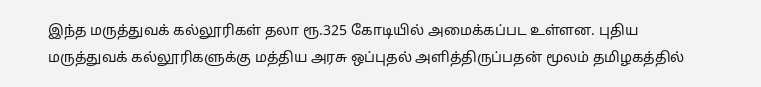இந்த மருத்துவக் கல்லூரிகள் தலா ரூ.325 கோடியில் அமைக்கப்பட உள்ளன. புதிய மருத்துவக் கல்லூரிகளுக்கு மத்திய அரசு ஒப்புதல் அளித்திருப்பதன் மூலம் தமிழகத்தில்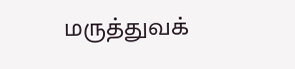மருத்துவக்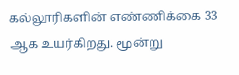கல்லூரிகளின் எண்ணிக்கை 33 ஆக உயர்கிறது. மூன்று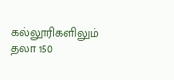கல்லூரிகளிலும் தலா 150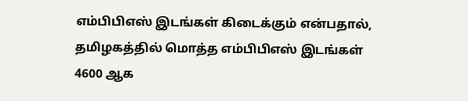எம்பிபிஎஸ் இடங்கள் கிடைக்கும் என்பதால், தமிழகத்தில் மொத்த எம்பிபிஎஸ் இடங்கள் 4600 ஆக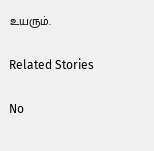உயரும்.

Related Stories

No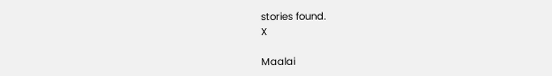stories found.
X

Maalai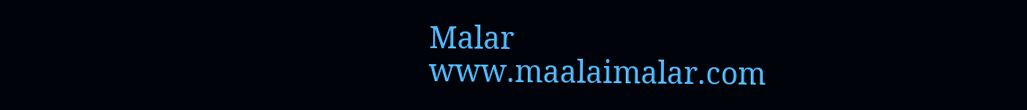Malar
www.maalaimalar.com